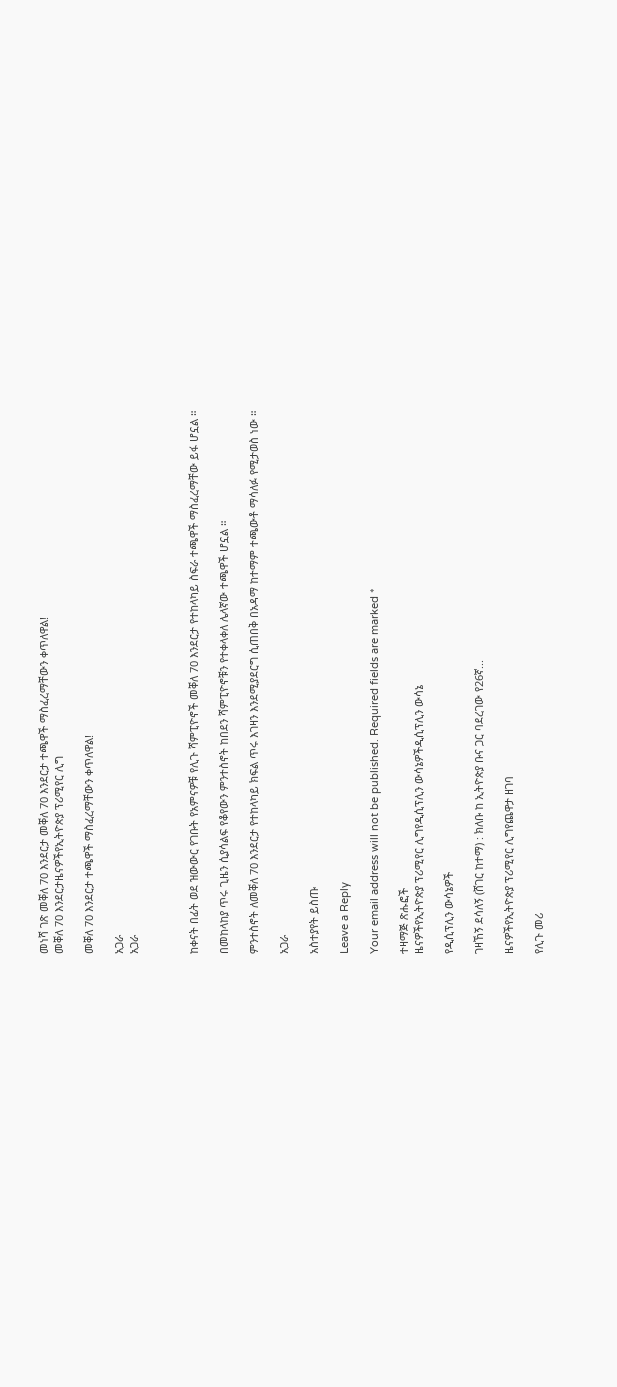መነሻ ገጽ መቐለ 70 እንደርታ መቐለ 70 እንደርታ ተጫዋች ማስፈረማቸውን ቀጥለዋል!
መቐለ 70 እንደርታዜናዎችየኢትዮጵያ ፕሪሚየር ሊግ

መቐለ 70 እንደርታ ተጫዋች ማስፈረማቸውን ቀጥለዋል!

አጋራ
አጋራ



ከቀናት በፊት ወደ ዝውውር የገቡት የአምናዎቹ የሊጉ ሻምፒዮኖች መቐለ 70 እንደርታ የተከላካይ ስፍራ ተጫዋች ማስፈረማቸው ይፋ ሆኗል ።

በመከላከያ ጥሩ ጊዜን ሲያሳልፍ የቆየውን ምንተስኖት ከበደን ሻምፒዮኖቹን የተቀላቀለ ሌላኛው ተጫዋች ሆኗል ።

ምንተስኖት ለመቐለ 70 እንደርታ የተከላካይ ክፍል ጥሩ እገዛን እንደሚያደርግ ሲጠበቅ በአዳማ ከተማም ተጫውቶ ማሳለፉ የሚታወስ ነው ።

አጋራ

አስተያየት ይስጡ

Leave a Reply

Your email address will not be published. Required fields are marked *

ተዛማጅ ጽሑፎች
ዜናዎችየኢትዮጵያ ፕሪሚየር ሊግየዲሲፕሊን ውሳኔዎችዲሲፕሊን ውሳኔ

የዲሲፕሊን ውሳኔዎች

ገዛኸኝ ደሳለኝ (ሸገር ከተማ) : ክለቡ ከ ኢትዮጵያ ቡና ጋር ባደረገው የ26ኛ...

ዜናዎችየኢትዮጵያ ፕሪሚየር ሊግየጨዋታ ዘገባ

የሊጉ መሪ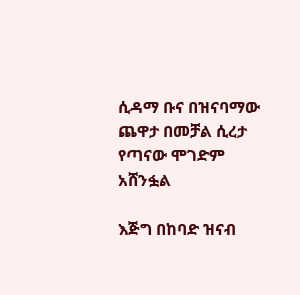ሲዳማ ቡና በዝናባማው ጨዋታ በመቻል ሲረታ የጣናው ሞገድም አሸንፏል

እጅግ በከባድ ዝናብ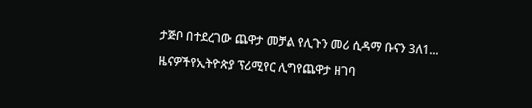ታጅቦ በተደረገው ጨዋታ መቻል የሊጉን መሪ ሲዳማ ቡናን 3ለ1...

ዜናዎችየኢትዮጵያ ፕሪሚየር ሊግየጨዋታ ዘገባ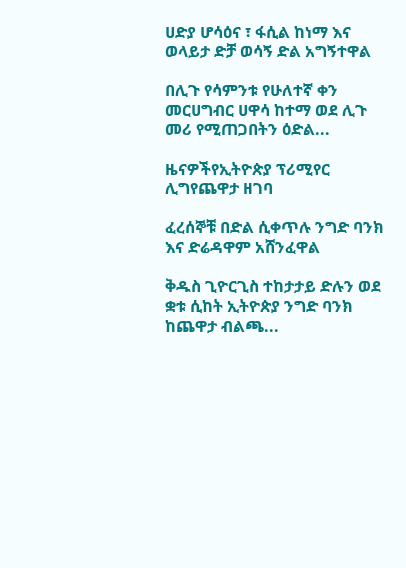ሀድያ ሆሳዕና ፣ ፋሲል ከነማ እና ወላይታ ድቻ ወሳኝ ድል አግኝተዋል

በሊጉ የሳምንቱ የሁለተኛ ቀን መርሀግብር ሀዋሳ ከተማ ወደ ሊጉ መሪ የሚጠጋበትን ዕድል...

ዜናዎችየኢትዮጵያ ፕሪሚየር ሊግየጨዋታ ዘገባ

ፈረሰኞቹ በድል ሲቀጥሉ ንግድ ባንክ እና ድሬዳዋም አሸንፈዋል

ቅዱስ ጊዮርጊስ ተከታታይ ድሉን ወደ ቋቱ ሲከት ኢትዮጵያ ንግድ ባንክ ከጨዋታ ብልጫ...